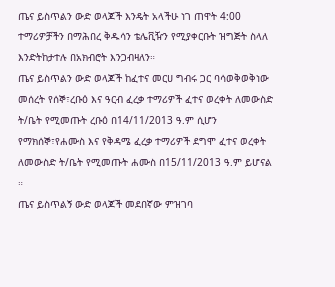ጤና ይስጥልን ውድ ወላጆች እንዴት አላችሁ ነገ ጠዋት 4:00 ተማሪዎቻችን በማሕበረ ቅዱሳን ቴሌቪዥን የሚያቀርቡት ዝግጅት ስላለ እንድትከታተሉ በአክብሮት እንጋብዛለን።
ጤና ይስጥልን ውድ ወላጆች ከፈተና መርሀ ግብሩ ጋር ባሳወቅወቅነው መሰረት የሰኞ፣ረቡዕ እና ዓርብ ፈረቃ ተማሪዎች ፈተና ወረቀት ለመውስድ ት/ቤት የሚመጡት ረቡዕ በ14/11/2013 ዓ.ም ሲሆን የማክሰኞ፣የሐሙስ እና የቅዳሜ ፈረቃ ተማሪዎች ደግሞ ፈተና ወረቀት ለመውስድ ት/ቤት የሚመጡት ሐሙስ በ15/11/2013 ዓ.ም ይሆናል ።
ጤና ይስጥልኝ ውድ ወላጆች መደበኛው ምዝገባ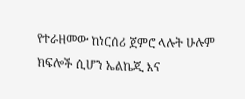የተራዘመው ከነርሰሪ ጀምሮ ላሉት ሁሉም ክፍሎች ሲሆን ኤልኬጂ እና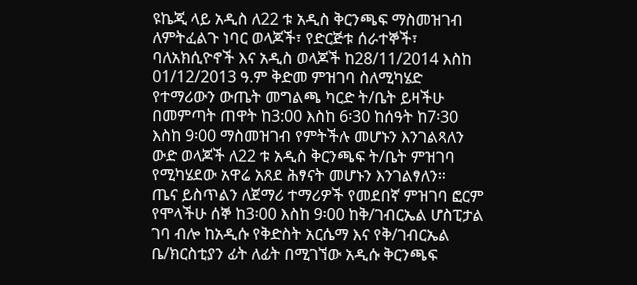ዩኬጂ ላይ አዲስ ለ22 ቱ አዲስ ቅርንጫፍ ማስመዝገብ ለምትፈልጉ ነባር ወላጆች፣ የድርጅቱ ሰራተኞች፣ ባለአክሲዮኖች እና አዲስ ወላጆች ከ28/11/2014 እስከ 01/12/2013 ዓ.ም ቅድመ ምዝገባ ስለሚካሄድ የተማሪውን ውጤት መግልጫ ካርድ ት/ቤት ይዛችሁ በመምጣት ጠዋት ከ3:00 እስከ 6፡30 ከሰዓት ከ7፡30 እስከ 9፡00 ማስመዝገብ የምትችሉ መሆኑን እንገልጻለን
ውድ ወላጆች ለ22 ቱ አዲስ ቅርንጫፍ ት/ቤት ምዝገባ የሚካሄደው አዋሬ አጸደ ሕፃናት መሆኑን እንገልፃለን።
ጤና ይስጥልን ለጀማሪ ተማሪዎች የመደበኛ ምዝገባ ፎርም የሞላችሁ ሰኞ ከ3፡00 እስከ 9፡00 ከቅ/ገብርኤል ሆስፒታል ገባ ብሎ ከአዲሱ የቅድስት አርሴማ እና የቅ/ገብርኤል ቤ/ክርስቲያን ፊት ለፊት በሚገኘው አዲሱ ቅርንጫፍ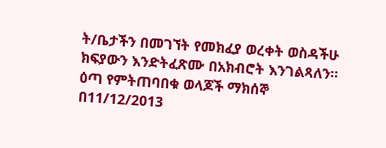ት/ቤታችን በመገኘት የመክፈያ ወረቀት ወስዳችሁ ክፍያውን እንድትፈጽሙ በአክብሮት እንገልጻለን።
ዕጣ የምትጠባበቁ ወላጆች ማክሰኞ በ11/12/2013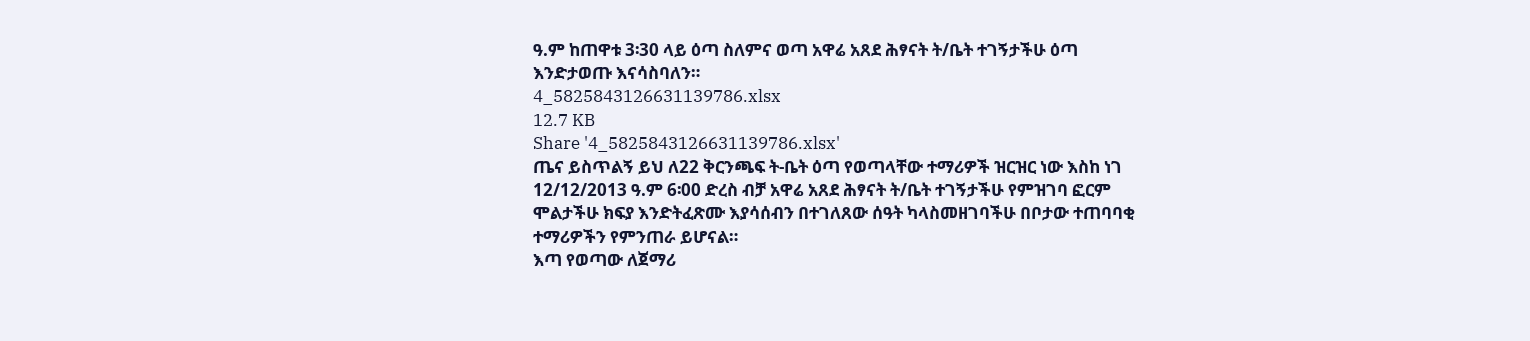ዓ.ም ከጠዋቱ 3፡30 ላይ ዕጣ ስለምና ወጣ አዋሬ አጸደ ሕፃናት ት/ቤት ተገኝታችሁ ዕጣ እንድታወጡ እናሳስባለን።
4_5825843126631139786.xlsx
12.7 KB
Share '4_5825843126631139786.xlsx'
ጤና ይስጥልኝ ይህ ለ22 ቅርንጫፍ ት-ቤት ዕጣ የወጣላቸው ተማሪዎች ዝርዝር ነው እስከ ነገ 12/12/2013 ዓ.ም 6፡00 ድረስ ብቻ አዋሬ አጸደ ሕፃናት ት/ቤት ተገኝታችሁ የምዝገባ ፎርም ሞልታችሁ ክፍያ እንድትፈጽሙ እያሳሰብን በተገለጸው ሰዓት ካላስመዘገባችሁ በቦታው ተጠባባቂ ተማሪዎችን የምንጠራ ይሆናል።
እጣ የወጣው ለጀማሪ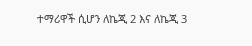ተማሪዋች ሲሆን ለኬጂ 2 እና ለኬጂ 3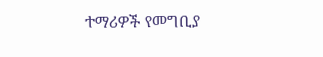ተማሪዎች የመግቢያ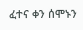ፈተና ቀን ሰሞኑን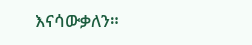እናሳውቃለን።